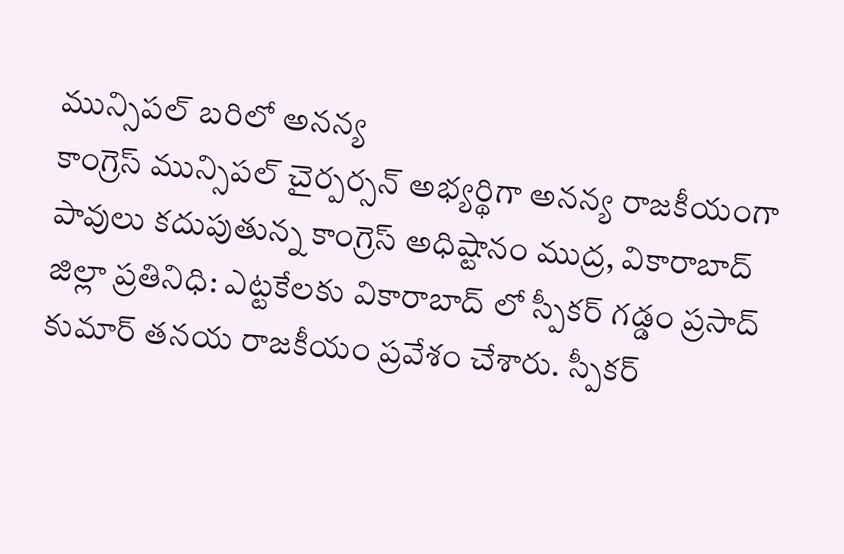మున్సిపల్ బరిలో అనన్య
కాంగ్రెస్ మున్సిపల్ చైర్పర్సన్ అభ్యర్థిగా అనన్య రాజకీయంగా పావులు కదుపుతున్న కాంగ్రెస్ అధిష్టానం ముద్ర, వికారాబాద్ జిల్లా ప్రతినిధి: ఎట్టకేలకు వికారాబాద్ లో స్పీకర్ గడ్డం ప్రసాద్ కుమార్ తనయ రాజకీయం ప్రవేశం చేశారు. స్పీకర్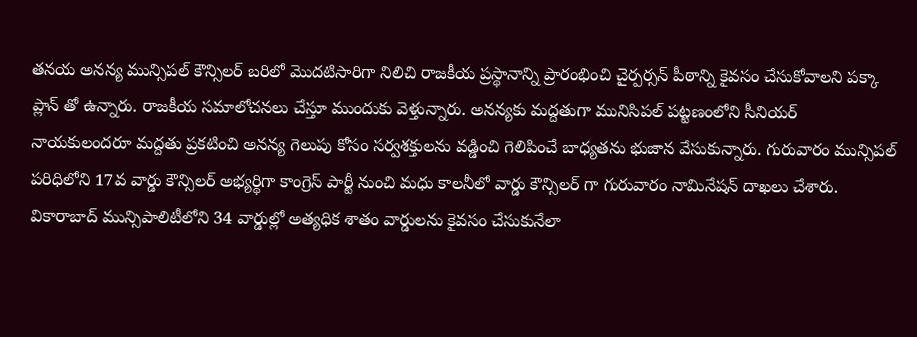తనయ అనన్య మున్సిపల్ కౌన్సిలర్ బరిలో మొదటిసారిగా నిలిచి రాజకీయ ప్రస్థానాన్ని ప్రారంభించి చైర్పర్సన్ పీఠాన్ని కైవసం చేసుకోవాలని పక్కా ప్లాన్ తో ఉన్నారు. రాజకీయ సమాలోచనలు చేస్తూ ముందుకు వెళ్తున్నారు. అనన్యకు మద్దతుగా మునిసిపల్ పట్టణంలోని సీనియర్ నాయకులందరూ మద్దతు ప్రకటించి అనన్య గెలుపు కోసం సర్వశక్తులను వడ్డించి గెలిపించే బాధ్యతను భుజాన వేసుకున్నారు. గురువారం మున్సిపల్ పరిధిలోని 17వ వార్డు కౌన్సిలర్ అభ్యర్థిగా కాంగ్రెస్ పార్టీ నుంచి మధు కాలనీలో వార్డు కౌన్సిలర్ గా గురువారం నామినేషన్ దాఖలు చేశారు. వికారాబాద్ మున్సిపాలిటీలోని 34 వార్డుల్లో అత్యధిక శాతం వార్డులను కైవసం చేసుకునేలా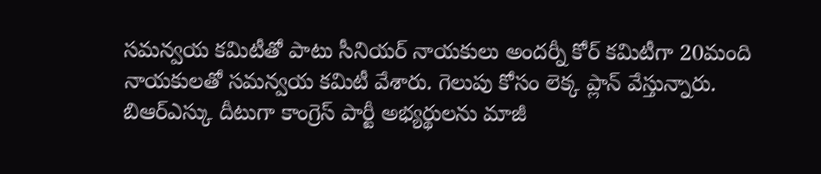సమన్వయ కమిటీతో పాటు సీనియర్ నాయకులు అందర్నీ కోర్ కమిటీగా 20మంది నాయకులతో సమన్వయ కమిటీ వేశారు. గెలుపు కోసం లెక్క ప్లాన్ వేస్తున్నారు. బిఆర్ఎస్కు దీటుగా కాంగ్రెస్ పార్టీ అభ్యర్థులను మాజీ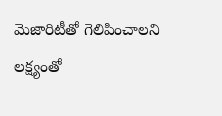మెజారిటీతో గెలిపించాలని లక్ష్యంతో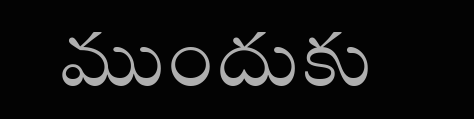ముందుకు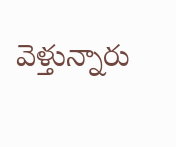వెళ్తున్నారు